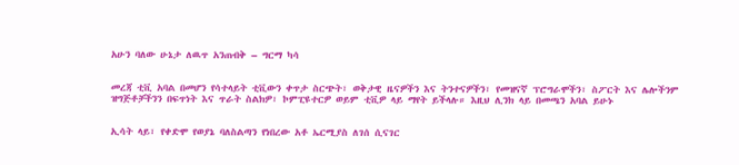አሁን ባለው ሁኔታ ለዉጥ አንጠብቅ – ግርማ ካሳ


መረጃ ቲቪ አባል በመሆን የሳተላይት ቲቪውን ቀጥታ ስርጭት፣ ወቅታዊ ዜናዎችን እና ትንተናዎችን፣ የመዝናኛ ፕሮግራሞችን፣ ስፖርት እና ሌሎችንም ዝግጅቶቻችንን በፍጥነት እና ጥራት ስልክዎ፣ ኮምፒዩተርዎ ወይም ቲቪዎ ላይ ማየት ይችላሉ። እዚህ ሊንክ ላይ በመጫን አባል ይሁኑ


ኢሳት ላይ፣ የቀድሞ የወያኔ ባለስልጣን የነበረው አቶ ኤርሚያስ ለገሰ ሲናገር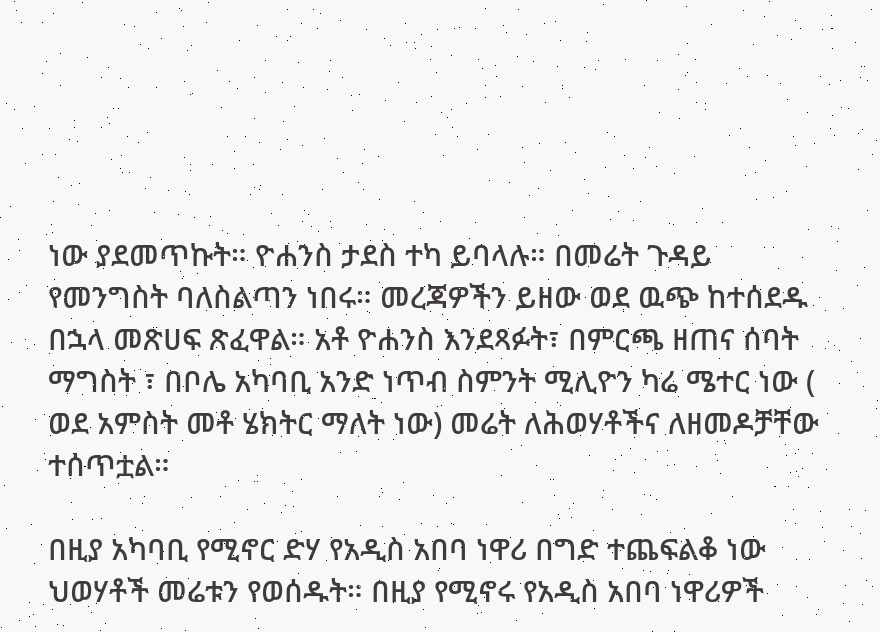ነው ያደመጥኩት። ዮሐንስ ታደስ ተካ ይባላሉ። በመሬት ጉዳይ የመንግስት ባለስልጣን ነበሩ። መረጃዎችን ይዘው ወደ ዉጭ ከተሰደዱ በኋላ መጽሀፍ ጽፈዋል። አቶ ዮሐንስ እንደጻፉት፣ በምርጫ ዘጠና ሰባት ማግስት ፣ በቦሌ አካባቢ አንድ ነጥብ ስምንት ሚሊዮን ካሬ ሜተር ነው ( ወደ አምስት መቶ ሄክትር ማለት ነው) መሬት ለሕወሃቶችና ለዘመዶቻቸው ተሰጥቷል።

በዚያ አካባቢ የሚኖር ድሃ የአዲስ አበባ ነዋሪ በግድ ተጨፍልቆ ነው ህወሃቶች መሬቱን የወሰዱት። በዚያ የሚኖሩ የአዲስ አበባ ነዋሪዎች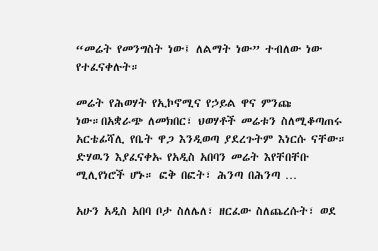“መሬት የመንግስት ነው፤ ለልማት ነው” ተብለው ነው የተፈናቀሉት።

መሬት የሕወሃት የኢኮኖሚና የኃይል ዋና ምንጩ ነው።በአቋራጭ ለመክበር፣ ህወሃቶች መሬቱን ስለሚቆጣጠሩ አርቴፊሻሊ የቤት ዋጋ እንዲወጣ ያደረጉትም እነርሱ ናቸው። ድሃዉን እያፈናቀኡ የአዲስ አበባን መሬት እየቸበቸቡ ሚሊየነሮች ሆኑ። ፎቅ በፎት፣ ሕንጣ በሕንጣ …

አሁን አዲስ አበባ ቦታ ስለሌለ፣ ዘርፈው ስለጨረሱት፣ ወደ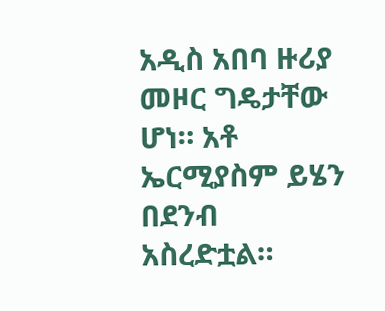አዲስ አበባ ዙሪያ መዞር ግዴታቸው ሆነ። አቶ ኤርሚያስም ይሄን በደንብ አስረድቷል።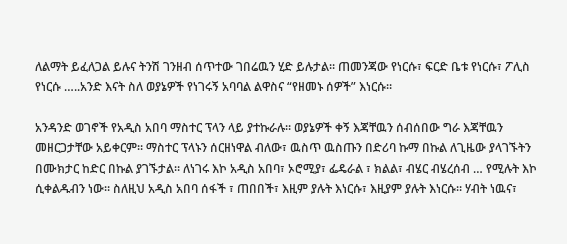ለልማት ይፈለጋል ይሉና ትንሽ ገንዘብ ሰጥተው ገበሬዉን ሂድ ይሉታል። ጠመንጃው የነርሱ፣ ፍርድ ቤቱ የነርሱ፣ ፖሊስ የነርሱ …..አንድ እናት ስለ ወያኔዎች የነገሩኝ አባባል ልዋስና “የዘመኑ ሰዎች” እነርሱ።

አንዳንድ ወገኖች የአዲስ አበባ ማስተር ፕላን ላይ ያተኩራሉ። ወያኔዎች ቀኝ እጃቸዉን ሰብሰበው ግራ እጃቸዉን መዘርጋታቸው አይቀርም። ማስተር ፕላኑን ሰርዘነዋል ብለው፣ ዉስጥ ዉስጡን በድሪባ ኩማ በኩል ለጊዜው ያላገኙትን በሙክታር ከድር በኩል ያገኙታል። ለነገሩ እኮ አዲስ አበባ፣ ኦሮሚያ፣ ፌዴራል ፣ ክልል፣ ብሄር ብሄረሰብ … የሚሉት እኮ ሲቀልዱብን ነው። ስለዚህ አዲስ አበባ ሰፋች ፣ ጠበበች፣ እዚም ያሉት እነርሱ፣ እዚያም ያሉት እነርሱ። ሃብት ነዉና፣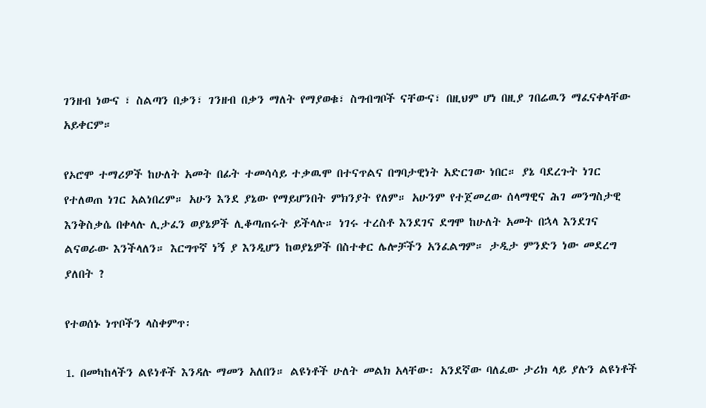ገንዘብ ነውና ፣ ስልጣን በቃን፣ ገንዘብ በቃን ማለት የማያወቁ፣ ስግብግቦች ናቸውና፣ በዚህም ሆነ በዚያ ገበሬዉን ማፈናቀላቸው አይቀርም።

የኦሮሞ ተማሪዎች ከሁለት አመት በፊት ተመሳሳይ ተቃዉሞ በተናጥልና በግባታዊነት አድርገው ነበር። ያኔ ባደረጉት ነገር የተለወጠ ነገር አልነበረም። አሁን እንደ ያኔው የማይሆንበት ምክንያት የለም። አሁንም የተጀመረው ሰላማዊና ሕገ መንግስታዊ እንቅስቃሴ በቀላሉ ሊታፈን ወያኔዎች ሊቆጣጠሩት ይችላሉ። ነገሩ ተረስቶ እንደገና ደግሞ ከሁለት አመት በኋላ እንደገና ልናወራው እንችላለን። እርግጥኛ ነኝ ያ እንዲሆን ከወያኔዎች በስተቀር ሌሎቻችን አንፈልግም። ታዲታ ምንድን ነው መደረግ ያለበት ?

የተወሰኑ ነጥቦችን ላስቀምጥ፡

1. በመካከላችን ልዩነቶች እንዳሉ ማመን አለበን። ልዩነቶች ሁለት መልክ አላቸው፡ አንደኛው ባለፈው ታሪክ ላይ ያሉን ልዩነቶች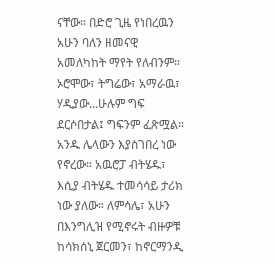ናቸው። በድሮ ጊዜ የነበረዉን አሁን ባለን ዘመናዊ አመለካከት ማየት የለብንም። ኦሮሞው፣ ትግሬው፣ አማራዉ፣ ሃዲያው…ሁሉም ግፍ ደርሶበታል፤ ግፍንም ፈጽሟል። አንዱ ሌላውን እያስገበረ ነው የኖረው። አዉሮፓ ብትሄዱ፣ እሲያ ብትሄዱ ተመሳሳይ ታሪክ ነው ያለው። ለምሳሌ፣ አሁን በእንግሊዝ የሚኖሩት ብዙዎቹ ከሳክሰኒ ጀርመን፣ ከኖርማንዲ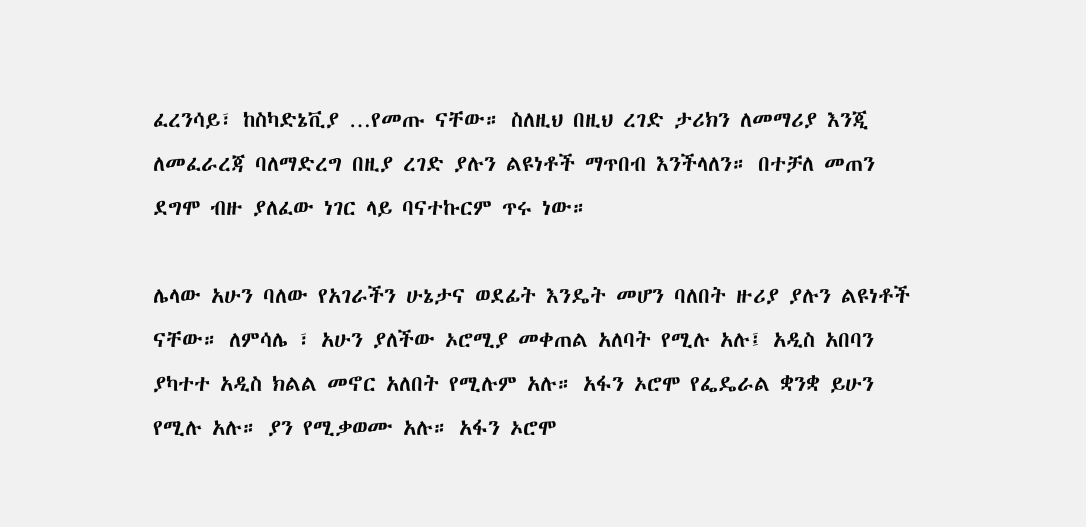ፈረንሳይ፣ ከስካድኔቪያ …የመጡ ናቸው። ስለዚህ በዚህ ረገድ ታሪክን ለመማሪያ እንጂ ለመፈራረጃ ባለማድረግ በዚያ ረገድ ያሉን ልዩነቶች ማጥበብ እንችላለን። በተቻለ መጠን ደግሞ ብዙ ያለፈው ነገር ላይ ባናተኩርም ጥሩ ነው።

ሌላው አሁን ባለው የአገራችን ሁኔታና ወደፊት እንዴት መሆን ባለበት ዙሪያ ያሉን ልዩነቶች ናቸው። ለምሳሌ ፣ አሁን ያለችው ኦሮሚያ መቀጠል አለባት የሚሉ አሉ፤ አዲስ አበባን ያካተተ አዲስ ክልል መኖር አለበት የሚሉም አሉ። አፋን ኦሮሞ የፌዴራል ቋንቋ ይሁን የሚሉ አሉ። ያን የሚቃወሙ አሉ። አፋን ኦሮሞ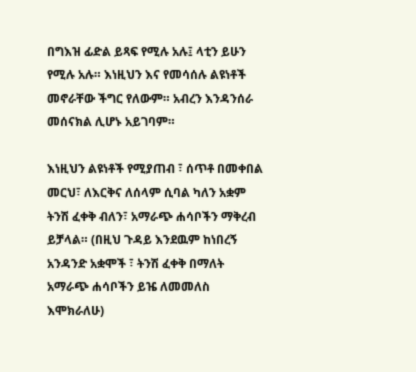በግእዝ ፊድል ይጻፍ የሚሉ አሉ፤ ላቲን ይሁን የሚሉ አሉ። እነዚህን እና የመሳሰሉ ልዩነቶች መኖራቸው ችግር የለውም። አብረን እንዳንሰራ መሰናክል ሊሆኑ አይገባም።

እነዚህን ልዩነቶች የሚያጠብ ፣ ሰጥቶ በመቀበል መርህ፣ ለእርቅና ለሰላም ሲባል ካለን አቋም ትንሽ ፈቀቅ ብለን፣ አማራጭ ሐሳቦችን ማቅረብ ይቻላል። (በዚህ ጉዳይ እንደዉም ከነበረኝ አንዳንድ አቋሞች ፣ ትንሽ ፈቀቅ በማለት አማራጭ ሐሳቦችን ይዤ ለመመለስ እሞክራለሁ)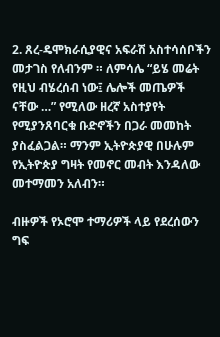2. ጸረ-ዴሞክራሲያዊና አፍራሽ አስተሳሰቦችን መታገስ የለብንም ። ለምሳሌ “ይሄ መሬት የዚህ ብሄረሰብ ነው፤ ሌሎች መጤዎች ናቸው …” የሚለው ዘረኛ አስተያየት የሚያንጸባርቁ ቡድኖችን በጋራ መመከት ያስፈልጋል። ማንም ኢትዮጵያዊ በሁሉም የኢትዮጵያ ግዛት የመኖር መብት እንዳለው መተማመን አለብን።

ብዙዎች የኦሮሞ ተማሪዎች ላይ የደረሰውን ግፍ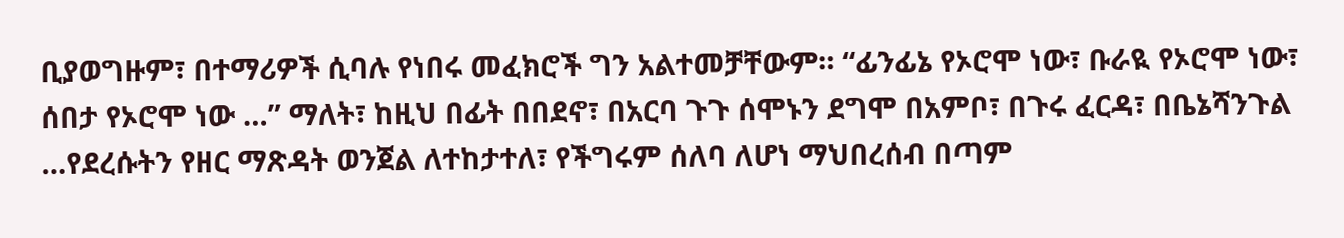ቢያወግዙም፣ በተማሪዎች ሲባሉ የነበሩ መፈክሮች ግን አልተመቻቸውም። “ፊንፊኔ የኦሮሞ ነው፣ ቡራዪ የኦሮሞ ነው፣ ሰበታ የኦሮሞ ነው …” ማለት፣ ከዚህ በፊት በበደኖ፣ በአርባ ጉጉ ሰሞኑን ደግሞ በአምቦ፣ በጉሩ ፈርዳ፣ በቤኔሻንጉል …የደረሱትን የዘር ማጽዳት ወንጀል ለተከታተለ፣ የችግሩም ሰለባ ለሆነ ማህበረሰብ በጣም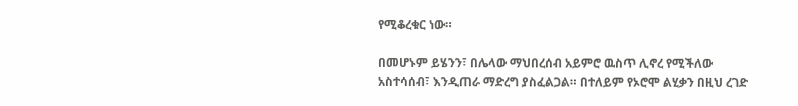የሚቆረቁር ነው።

በመሆኑም ይሄንን፣ በሌላው ማህበረሰብ አይምሮ ዉስጥ ሊኖረ የሚችለው አስተሳሰብ፣ እንዲጠራ ማድረግ ያስፈልጋል። በተለይም የኦሮሞ ልሂቃን በዚህ ረገድ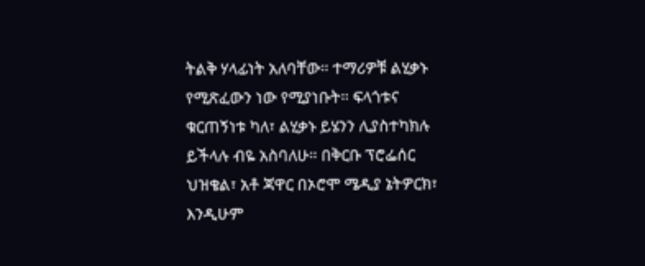ትልቅ ሃላፊነት አለባቸው። ተማሪዎቹ ልሂቃኑ የሚጽፈውን ነው የሚያነቡት። ፍላጎቱና ቁርጠኝነቱ ካለ፣ ልሂቃኑ ይሄንን ሊያስተካክሉ ይችላሉ ብዬ አስባለሁ። በቅርቡ ፕሮፌሰር ህዝቄል፣ አቶ ጃዋር በኦሮሞ ሜዲያ ኔትዎርክ፣ እንዲሁም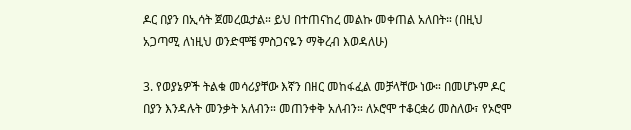ዶር በያን በኢሳት ጀመረዉታል። ይህ በተጠናከረ መልኩ መቀጠል አለበት። (በዚህ አጋጣሚ ለነዚህ ወንድሞቼ ምስጋናዬን ማቅረብ እወዳለሁ)

3. የወያኔዎች ትልቁ መሳሪያቸው እኛን በዘር መከፋፈል መቻላቸው ነው። በመሆኑም ዶር በያን እንዳሉት መንቃት አለብን። መጠንቀቅ አለብን። ለኦሮሞ ተቆርቋሪ መስለው፣ የኦሮሞ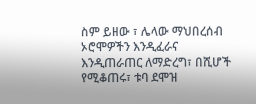ስም ይዘው ፣ ሌላው ማህበረሰብ ኦሮሞዎችን እንዲፈራና እንዲጠራጠር ለማድረግ፣ በሺሆች የሚቆጠሩ፣ ቱባ ደሞዝ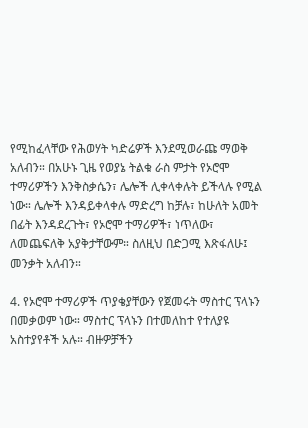የሚከፈላቸው የሕወሃት ካድሬዎች እንደሚወራጩ ማወቅ አለብን። በአሁኑ ጊዜ የወያኔ ትልቁ ራስ ምታት የኦሮሞ ተማሪዎችን እንቅስቃሴን፣ ሌሎች ሊቀላቀሉት ይችላሉ የሚል ነው። ሌሎች እንዳይቀላቀሉ ማድረግ ከቻሉ፣ ከሁለት አመት በፊት እንዳደረጉት፣ የኦሮሞ ተማሪዎች፣ ነጥለው፣ ለመጨፍለቅ አያቅታቸውም። ስለዚህ በድጋሚ እጽፋለሁ፤ መንቃት አለብን።

4. የኦሮሞ ተማሪዎች ጥያቄያቸውን የጀመሩት ማስተር ፕላኑን በመቃወም ነው። ማስተር ፕላኑን በተመለከተ የተለያዩ አስተያየቶች አሉ። ብዙዎቻችን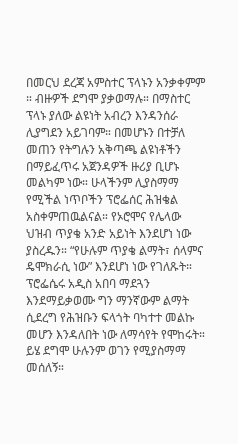በመርህ ደረጃ አምስተር ፕላኑን አንቃቀምም ። ብዙዎች ደግሞ ያቃወማሉ። በማስተር ፕላኑ ያለው ልዩነት አብረን እንዳንሰራ ሊያግደን አይገባም። በመሆኑን በተቻለ መጠን የትግሉን አቅጣጫ ልዩነቶችን በማይፈጥሩ አጀንዳዎች ዙሪያ ቢሆኑ መልካም ነው። ሁላችንም ሊያስማማ የሚችል ነጥቦችን ፕሮፌሰር ሕዝቄል አስቀምጠዉልናል። የኦሮሞና የሌላው ህዝብ ጥያቄ አንድ አይነት እንደሆነ ነው ያስረዱን። “የሁሉም ጥያቄ ልማት፣ ሰላምና ዴሞክራሲ ነው” እንደሆነ ነው የገለጹት። ፕሮፌሴሩ አዲስ አበባ ማደጓን እንደማይቃወሙ ግን ማንኛውም ልማት ሲደረግ የሕዝቡን ፍላጎት ባካተተ መልኩ መሆን እንዳለበት ነው ለማሳየት የሞከሩት። ይሄ ደግሞ ሁሉንም ወገን የሚያስማማ መሰለኝ።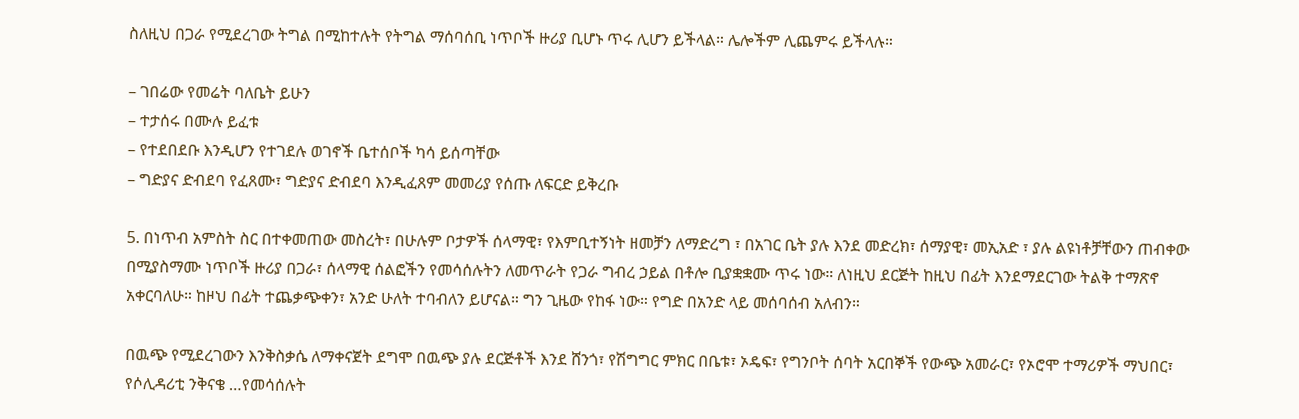ስለዚህ በጋራ የሚደረገው ትግል በሚከተሉት የትግል ማሰባሰቢ ነጥቦች ዙሪያ ቢሆኑ ጥሩ ሊሆን ይችላል። ሌሎችም ሊጨምሩ ይችላሉ።

– ገበሬው የመሬት ባለቤት ይሁን
– ተታሰሩ በሙሉ ይፈቱ
– የተደበደቡ እንዲሆን የተገደሉ ወገኖች ቤተሰቦች ካሳ ይሰጣቸው
– ግድያና ድብደባ የፈጸሙ፣ ግድያና ድብደባ እንዲፈጸም መመሪያ የሰጡ ለፍርድ ይቅረቡ

5. በነጥብ አምስት ስር በተቀመጠው መስረት፣ በሁሉም ቦታዎች ሰላማዊ፣ የእምቢተኝነት ዘመቻን ለማድረግ ፣ በአገር ቤት ያሉ እንደ መድረክ፣ ሰማያዊ፣ መኢአድ ፣ ያሉ ልዩነቶቻቸውን ጠብቀው በሚያስማሙ ነጥቦች ዙሪያ በጋራ፣ ሰላማዊ ሰልፎችን የመሳሰሉትን ለመጥራት የጋራ ግብረ ኃይል በቶሎ ቢያቋቋሙ ጥሩ ነው። ለነዚህ ደርጅት ከዚህ በፊት እንደማደርገው ትልቅ ተማጽኖ አቀርባለሁ። ከዞህ በፊት ተጨቃጭቀን፣ አንድ ሁለት ተባብለን ይሆናል። ግን ጊዜው የከፋ ነው። የግድ በአንድ ላይ መሰባሰብ አለብን።

በዉጭ የሚደረገውን እንቅስቃሴ ለማቀናጀት ደግሞ በዉጭ ያሉ ደርጅቶች እንደ ሸንጎ፣ የሽግግር ምክር በቤቱ፣ ኦዴፍ፣ የግንቦት ሰባት አርበኞች የውጭ አመራር፣ የኦሮሞ ተማሪዎች ማህበር፣ የሶሊዳሪቲ ንቅናቄ …የመሳሰሉት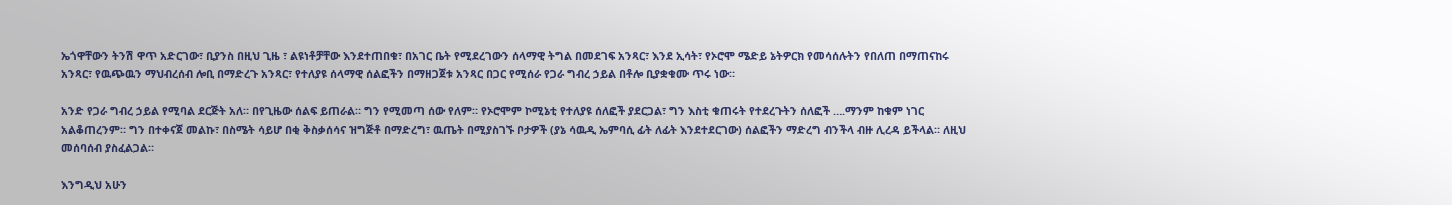ኤጎዋቸውን ትንሽ ዋጥ አድርገው፣ ቢያንስ በዚህ ጊዜ ፣ ልዩነቶቻቸው እንደተጠበቁ፣ በአገር ቤት የሚደረገውን ሰላማዊ ትግል በመደገፍ አንጻር፣ እንደ ኢሳት፣ የኦሮሞ ሜድይ ኔትዎርክ የመሳሰሉትን የበለጠ በማጠናከሩ አንጻር፣ የዉጭዉን ማህብረሰብ ሎቢ በማድረጉ አንጻር፣ የተለያዩ ሰላማዊ ሰልፎችን በማዘጋጀቱ አንጻር በጋር የሚሰራ የጋራ ግብረ ኃይል በቶሎ ቢያቋቁሙ ጥሩ ነው።

አንድ የጋራ ግብረ ኃይል የሚባል ደርጅት አለ። በየጊዜው ሰልፍ ይጠራል። ግን የሚመጣ ሰው የለም። የኦሮሞም ኮሚኔቲ የተለያዩ ሰለፎች ያደርጋል፣ ግን እስቲ ቁጠሩት የተደረጉትን ሰለፎች ….ማንም ከቁም ነገር አልቆጠረንም። ግን በተቀናጀ መልኩ፣ በስሜት ሳይሆ በቂ ቅስቃሰሳና ዝግጅቶ በማድረግ፣ ዉጤት በሚያስገኙ ቦታዎች (ያኔ ሳዉዲ ኤምባሲ ፊት ለፊት እንደተደርገው) ሰልፎችን ማድረግ ብንችላ ብዙ ሊረዳ ይችላል። ለዚህ መሰባሰብ ያስፈልጋል።

እንግዲህ አሁን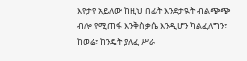እየታየ አይለው ከዚህ በፊት እንደታዪት ብልጭጭ ብሎ የሚጠፋ እንቅስቃሴ እንዲሆን ካልፈለግን፣ ከወሬ፣ ከንዴት ያለፈ ሥራ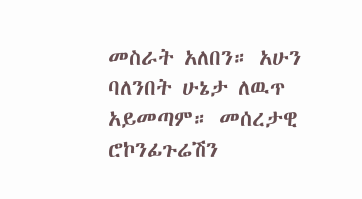መስራት አለበን። አሁን ባለንበት ሁኔታ ለዉጥ አይመጣም። መሰረታዊ ሮኮንፊጉሬሽን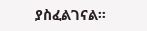ያስፈልገናል።